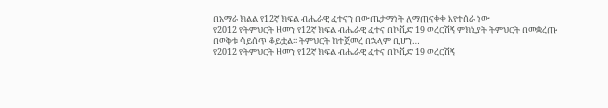በአማራ ክልል የ12ኛ ክፍል ብሔራዊ ፈተናን በውጤታማነት ለማጠናቀቀ እየተሰራ ነው
የ2012 የትምህርት ዘመን የ12ኛ ክፍል ብሔራዊ ፈተና በኮቪድ 19 ወረርሽኝ ምክኒያት ትምህርት በመቋረጡ በወቅቱ ሳይሰጥ ቆይቷል፡፡ ትምህርት ከተጀመረ በኋላም ቢሆን…
የ2012 የትምህርት ዘመን የ12ኛ ክፍል ብሔራዊ ፈተና በኮቪድ 19 ወረርሽኝ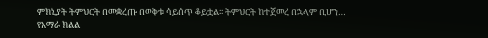ምክኒያት ትምህርት በመቋረጡ በወቅቱ ሳይሰጥ ቆይቷል፡፡ ትምህርት ከተጀመረ በኋላም ቢሆን…
የአማራ ክልል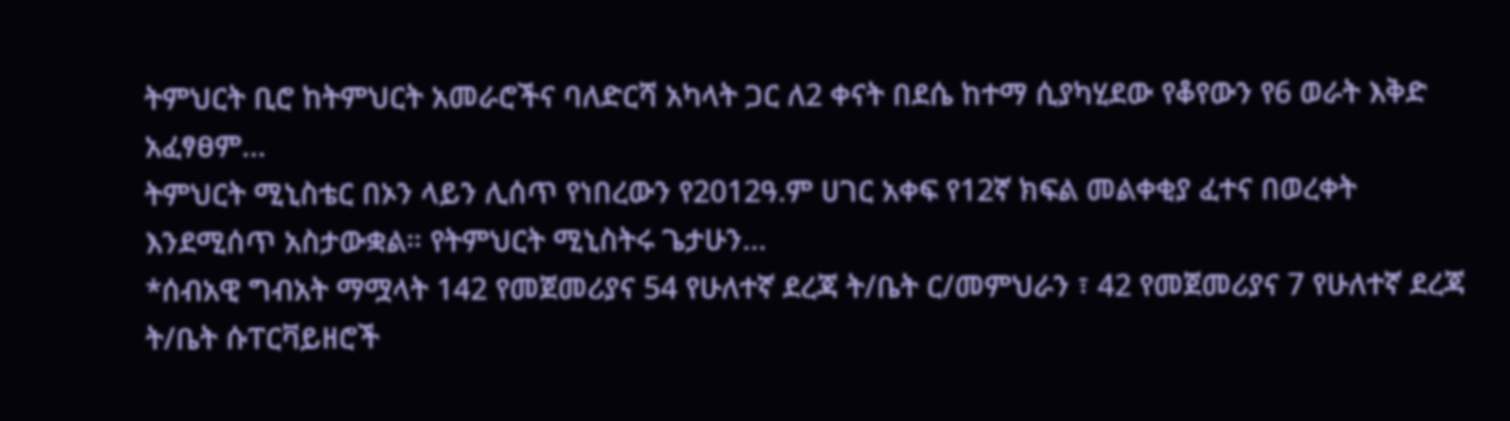ትምህርት ቢሮ ከትምህርት አመራሮችና ባለድርሻ አካላት ጋር ለ2 ቀናት በደሴ ከተማ ሲያካሂደው የቆየውን የ6 ወራት እቅድ አፈፃፀም…
ትምህርት ሚኒስቴር በኦን ላይን ሊሰጥ የነበረውን የ2012ዓ.ም ሀገር አቀፍ የ12ኛ ክፍል መልቀቂያ ፈተና በወረቀት እንደሚሰጥ አስታውቋል። የትምህርት ሚኒስትሩ ጌታሁን…
*ሰብአዊ ግብአት ማሟላት 142 የመጀመሪያና 54 የሁለተኛ ደረጃ ት/ቤት ር/መምህራን ፣ 42 የመጀመሪያና 7 የሁለተኛ ደረጃ ት/ቤት ሱፐርቫይዘሮች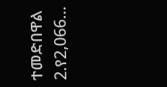ተመድበዋል 2.የ2,066…